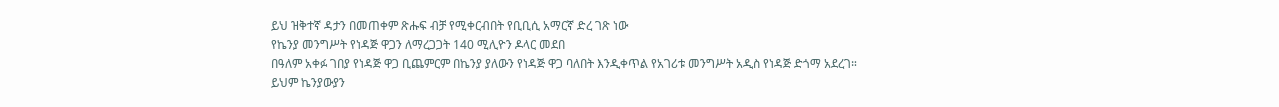ይህ ዝቅተኛ ዳታን በመጠቀም ጽሑፍ ብቻ የሚቀርብበት የቢቢሲ አማርኛ ድረ ገጽ ነው
የኬንያ መንግሥት የነዳጅ ዋጋን ለማረጋጋት 140 ሚሊዮን ዶላር መደበ
በዓለም አቀፉ ገበያ የነዳጅ ዋጋ ቢጨምርም በኬንያ ያለውን የነዳጅ ዋጋ ባለበት እንዲቀጥል የአገሪቱ መንግሥት አዲስ የነዳጅ ድጎማ አደረገ።
ይህም ኬንያውያን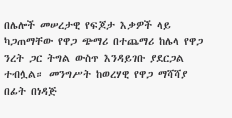በሌሎች መሠረታዊ የፍጆታ እቃዎች ላይ ካጋጠማቸው የዋጋ ጭማሪ በተጨማሪ ከሌላ የዋጋ ንረት ጋር ትግል ውስጥ እንዳይገቡ ያደርጋል ተብሏል። መንግሥት ከወረሃዊ የዋጋ ማሻሻያ በፊት በነዳጅ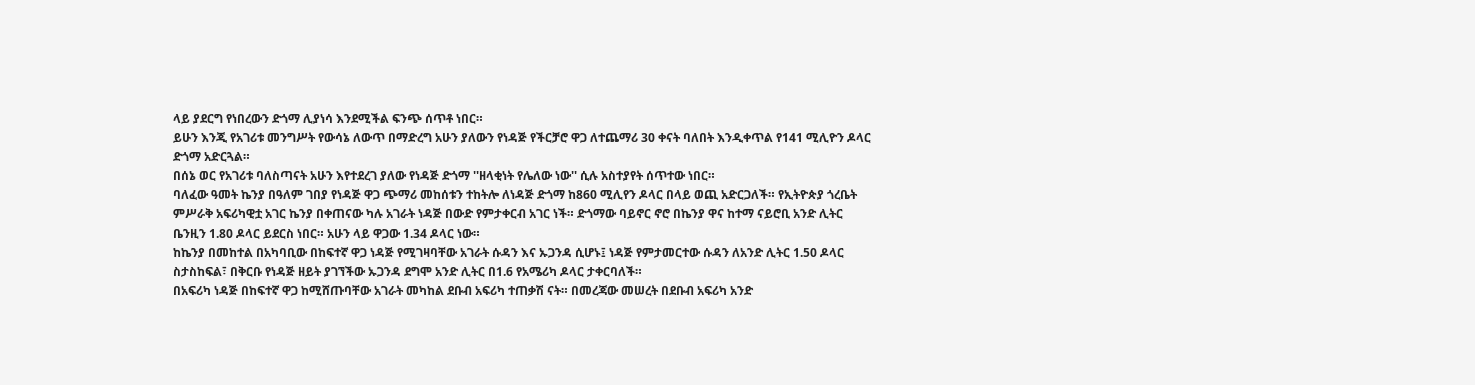ላይ ያደርግ የነበረውን ድጎማ ሊያነሳ እንደሚችል ፍንጭ ሰጥቶ ነበር።
ይሁን እንጂ የአገሪቱ መንግሥት የውሳኔ ለውጥ በማድረግ አሁን ያለውን የነዳጅ የችርቻሮ ዋጋ ለተጨማሪ 30 ቀናት ባለበት እንዲቀጥል የ141 ሚሊዮን ዶላር ድጎማ አድርጓል።
በሰኔ ወር የአገሪቱ ባለስጣናት አሁን እየተደረገ ያለው የነዳጅ ድጎማ ''ዘላቂነት የሌለው ነው'' ሲሉ አስተያየት ሰጥተው ነበር።
ባለፈው ዓመት ኬንያ በዓለም ገበያ የነዳጅ ዋጋ ጭማሪ መከሰቱን ተከትሎ ለነዳጅ ድጎማ ከ860 ሚሊየን ዶላር በላይ ወጪ አድርጋለች። የኢትዮጵያ ጎረቤት ምሥራቅ አፍሪካዊቷ አገር ኬንያ በቀጠናው ካሉ አገራት ነዳጅ በውድ የምታቀርብ አገር ነች። ድጎማው ባይኖር ኖሮ በኬንያ ዋና ከተማ ናይሮቢ አንድ ሊትር ቤንዚን 1.80 ዶላር ይደርስ ነበር። አሁን ላይ ዋጋው 1.34 ዶላር ነው።
ከኬንያ በመከተል በአካባቢው በከፍተኛ ዋጋ ነዳጅ የሚገዛባቸው አገራት ሱዳን እና ኡጋንዳ ሲሆኑ፤ ነዳጅ የምታመርተው ሱዳን ለአንድ ሊትር 1.50 ዶላር ስታስከፍል፣ በቅርቡ የነዳጅ ዘይት ያገኘችው ኡጋንዳ ደግሞ አንድ ሊትር በ1.6 የአሜሪካ ዶላር ታቀርባለች።
በአፍሪካ ነዳጅ በከፍተኛ ዋጋ ከሚሸጡባቸው አገራት መካከል ደቡብ አፍሪካ ተጠቃሽ ናት። በመረጃው መሠረት በደቡብ አፍሪካ አንድ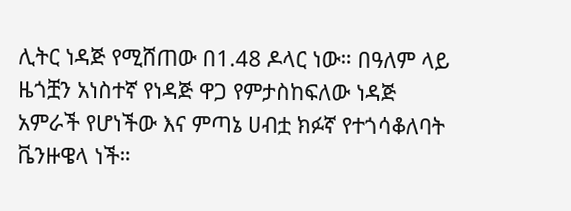ሊትር ነዳጅ የሚሸጠው በ1.48 ዶላር ነው። በዓለም ላይ ዜጎቿን አነስተኛ የነዳጅ ዋጋ የምታስከፍለው ነዳጅ አምራች የሆነችው እና ምጣኔ ሀብቷ ክፉኛ የተጎሳቆለባት ቬንዙዌላ ነች።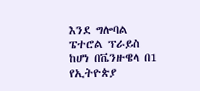እንደ ግሎባል ፔተሮል ፕራይስ ከሆነ በቬንዙዌላ በ1 የኢትዮጵያ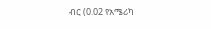ብር (0.02 የአሜሪካ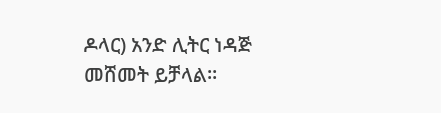ዶላር) አንድ ሊትር ነዳጅ መሸመት ይቻላል።